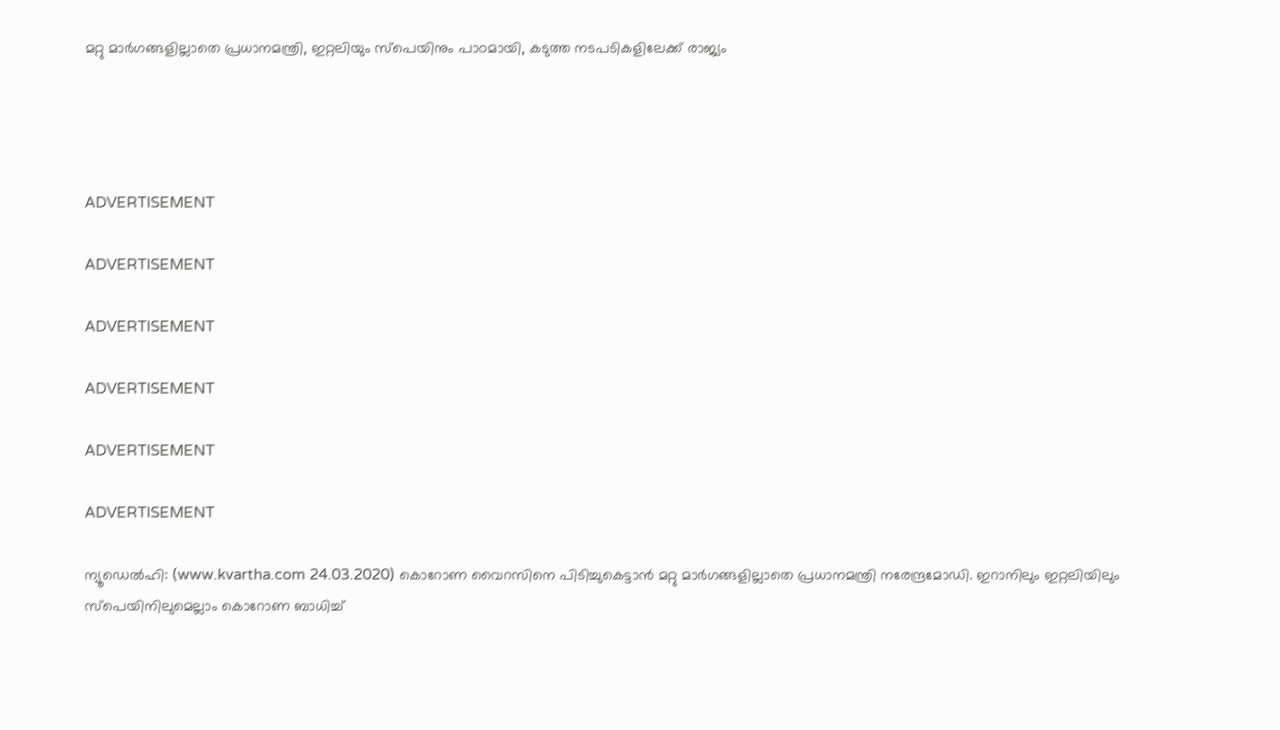മറ്റു മാർഗങ്ങളില്ലാതെ പ്രധാനമന്ത്രി, ഇറ്റലിയും സ്പെയിനും പാഠമായി, കടുത്ത നടപടികളിലേക്ക് രാജ്യം




ADVERTISEMENT

ADVERTISEMENT

ADVERTISEMENT

ADVERTISEMENT

ADVERTISEMENT

ADVERTISEMENT

ന്യൂഡെൽഹി: (www.kvartha.com 24.03.2020) കൊറോണ വൈറസിനെ പിടിച്ചുകെട്ടാൻ മറ്റു മാർഗങ്ങളില്ലാതെ പ്രധാനമന്ത്രി നരേന്ദ്രമോഡി. ഇറാനിലും ഇറ്റലിയിലും സ്പെയിനിലുമെല്ലാം കൊറോണ ബാധിച്ച്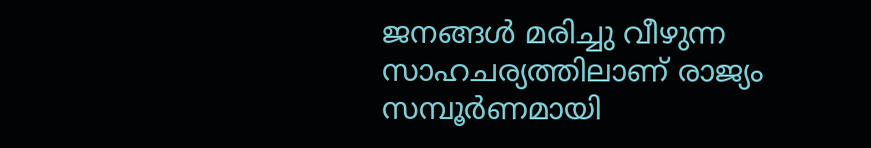ജനങ്ങൾ മരിച്ചു വീഴുന്ന സാഹചര്യത്തിലാണ് രാജ്യം സമ്പൂർണമായി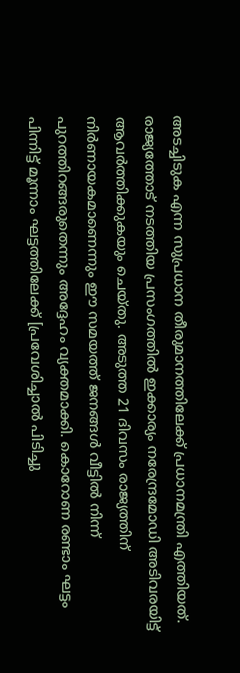അടച്ചിടുക എന്ന സുപ്രധാന തീരുമാനത്തിലേക്ക് പ്രധാനമന്ത്രി എത്തിയത്. രാജ്യത്തോട് നടത്തിയ പ്രസംഗത്തിൽ ഇക്കാര്യം നരേന്ദ്രമോഡി അടിവരയിട്ട് ആവർത്തിക്കുകയും ചെയ്തു. അടുത്ത 21 ദിവസം രാജ്യത്തിന് നിര്‍ണായകമാണെന്നും ഈ സമയത്ത് ജനങ്ങള്‍ വീട്ടില്‍ നിന്ന് പുറത്തിറങ്ങരുതെന്നും അദ്ദേഹം വ്യക്തമാക്കി. കൊറോണ രണ്ടാം ഘട്ടം പിന്നിട്ട് മൂന്നാം ഘട്ടത്തിലേക്ക് [പ്രവേശിച്ചാൽ പിടിച്ചു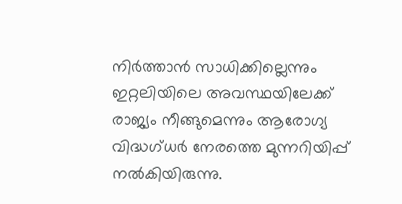നിർത്താൻ സാധിക്കില്ലെന്നും ഇറ്റലിയിലെ അവസ്ഥയിലേക്ക് രാജ്യം നീങ്ങുമെന്നും ആരോഗ്യ വിദ്ധഗ്ധർ നേരത്തെ മുന്നറിയിപ്പ് നൽകിയിരുന്നു.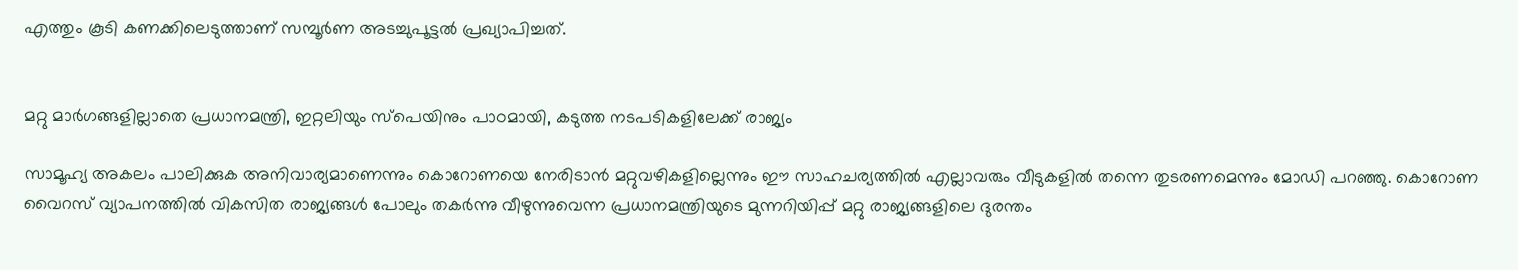എത്തും കൂടി കണക്കിലെടുത്താണ് സമ്പൂർണ അടച്ചുപൂട്ടൽ പ്രഖ്യാപിച്ചത്.


മറ്റു മാർഗങ്ങളില്ലാതെ പ്രധാനമന്ത്രി, ഇറ്റലിയും സ്പെയിനും പാഠമായി, കടുത്ത നടപടികളിലേക്ക് രാജ്യം

സാമൂഹ്യ അകലം പാലിക്കുക അനിവാര്യമാണെന്നും കൊറോണയെ നേരിടാന്‍ മറ്റുവഴികളില്ലെന്നും ഈ സാഹചര്യത്തില്‍ എല്ലാവരും വീടുകളില്‍ തന്നെ തുടരണമെന്നും മോഡി പറഞ്ഞു. കൊറോണ വൈറസ് വ്യാപനത്തില്‍ വികസിത രാജ്യങ്ങള്‍ പോലും തകര്‍ന്നു വീഴുന്നുവെന്ന പ്രധാനമന്ത്രിയുടെ മുന്നറിയിപ്പ് മറ്റു രാജ്യങ്ങളിലെ ദുരന്തം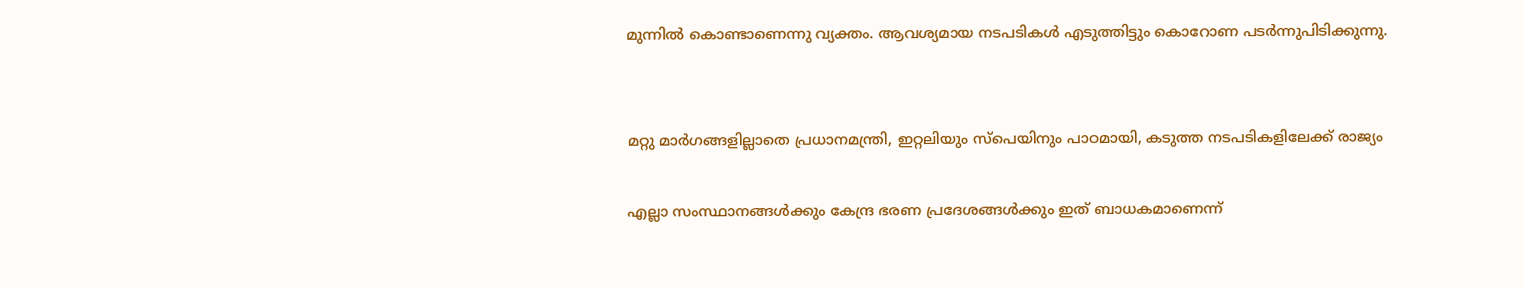മുന്നിൽ കൊണ്ടാണെന്നു വ്യക്തം. ആവശ്യമായ നടപടികള്‍ എടുത്തിട്ടും കൊറോണ പടര്‍ന്നുപിടിക്കുന്നു.


മറ്റു മാർഗങ്ങളില്ലാതെ പ്രധാനമന്ത്രി, ഇറ്റലിയും സ്പെയിനും പാഠമായി, കടുത്ത നടപടികളിലേക്ക് രാജ്യം

എല്ലാ സംസ്ഥാനങ്ങള്‍ക്കും കേന്ദ്ര ഭരണ പ്രദേശങ്ങള്‍ക്കും ഇത് ബാധകമാണെന്ന്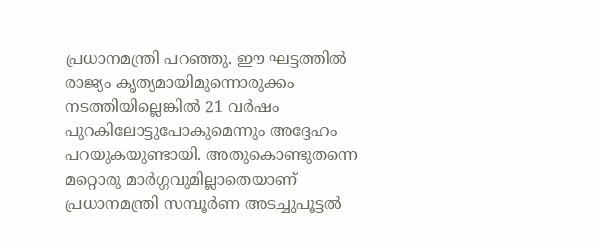പ്രധാനമന്ത്രി പറഞ്ഞു. ഈ ഘട്ടത്തിൽ രാജ്യം കൃത്യമായിമുന്നൊരുക്കം നടത്തിയില്ലെങ്കിൽ 21 വര്‍ഷം പുറകിലോട്ടുപോകുമെന്നും അദ്ദേഹം പറയുകയുണ്ടായി. അതുകൊണ്ടുതന്നെ മറ്റൊരു മാർഗ്ഗവുമില്ലാതെയാണ് പ്രധാനമന്ത്രി സമ്പൂർണ അടച്ചുപൂട്ടൽ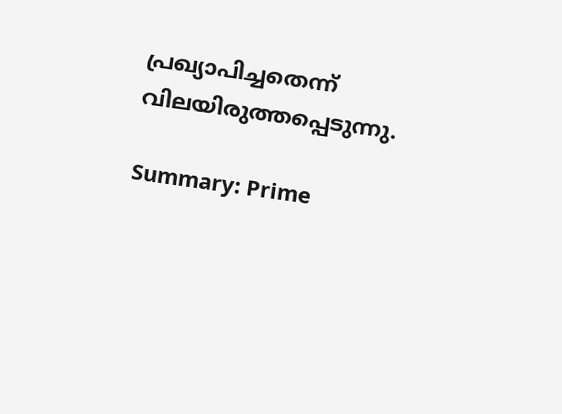പ്രഖ്യാപിച്ചതെന്ന് വിലയിരുത്തപ്പെടുന്നു.

Summary: Prime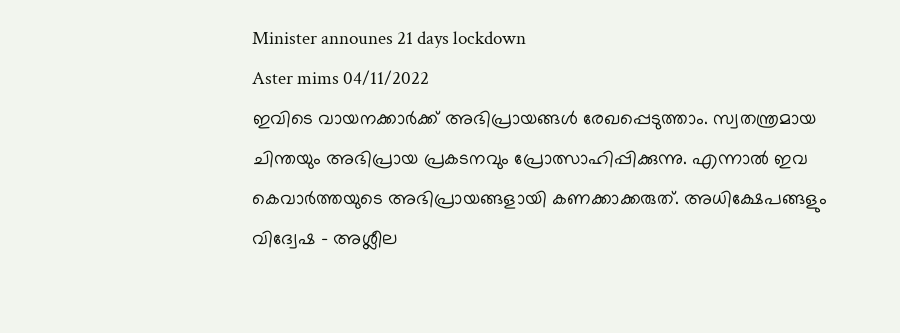Minister announes 21 days lockdown
Aster mims 04/11/2022
ഇവിടെ വായനക്കാർക്ക് അഭിപ്രായങ്ങൾ രേഖപ്പെടുത്താം. സ്വതന്ത്രമായ ചിന്തയും അഭിപ്രായ പ്രകടനവും പ്രോത്സാഹിപ്പിക്കുന്നു. എന്നാൽ ഇവ കെവാർത്തയുടെ അഭിപ്രായങ്ങളായി കണക്കാക്കരുത്. അധിക്ഷേപങ്ങളും വിദ്വേഷ - അശ്ലീല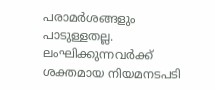പരാമർശങ്ങളും പാടുള്ളതല്ല. ലംഘിക്കുന്നവർക്ക് ശക്തമായ നിയമനടപടി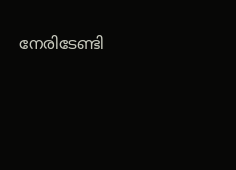നേരിടേണ്ടി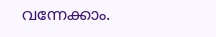വന്നേക്കാം.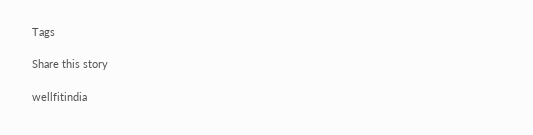Tags

Share this story

wellfitindia